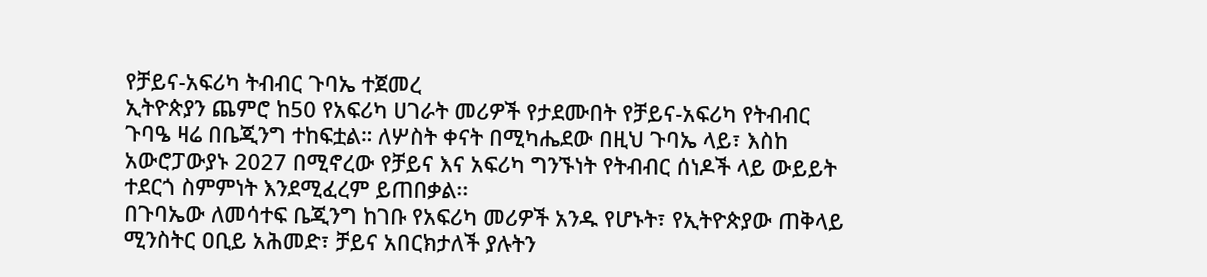የቻይና-አፍሪካ ትብብር ጉባኤ ተጀመረ
ኢትዮጵያን ጨምሮ ከ50 የአፍሪካ ሀገራት መሪዎች የታደሙበት የቻይና-አፍሪካ የትብብር ጉባዔ ዛሬ በቤጂንግ ተከፍቷል። ለሦስት ቀናት በሚካሔደው በዚህ ጉባኤ ላይ፣ እስከ አውሮፓውያኑ 2027 በሚኖረው የቻይና እና አፍሪካ ግንኙነት የትብብር ሰነዶች ላይ ውይይት ተደርጎ ስምምነት እንደሚፈረም ይጠበቃል፡፡
በጉባኤው ለመሳተፍ ቤጂንግ ከገቡ የአፍሪካ መሪዎች አንዱ የሆኑት፣ የኢትዮጵያው ጠቅላይ ሚንስትር ዐቢይ አሕመድ፣ ቻይና አበርክታለች ያሉትን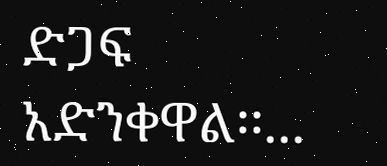ድጋፍ አድንቀዋል፡፡...